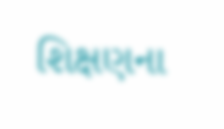શિક્ષણના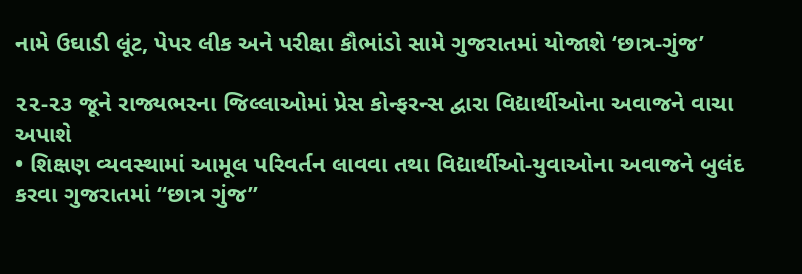નામે ઉઘાડી લૂંટ, પેપર લીક અને પરીક્ષા કૌભાંડો સામે ગુજરાતમાં યોજાશે ‘છાત્ર-ગુંજ’

૨૨-૨૩ જૂને રાજ્યભરના જિલ્લાઓમાં પ્રેસ કોન્ફરન્સ દ્વારા વિદ્યાર્થીઓના અવાજને વાચા અપાશે
• શિક્ષણ વ્યવસ્થામાં આમૂલ પરિવર્તન લાવવા તથા વિદ્યાર્થીઓ-યુવાઓના અવાજને બુલંદ કરવા ગુજરાતમાં “છાત્ર ગુંજ”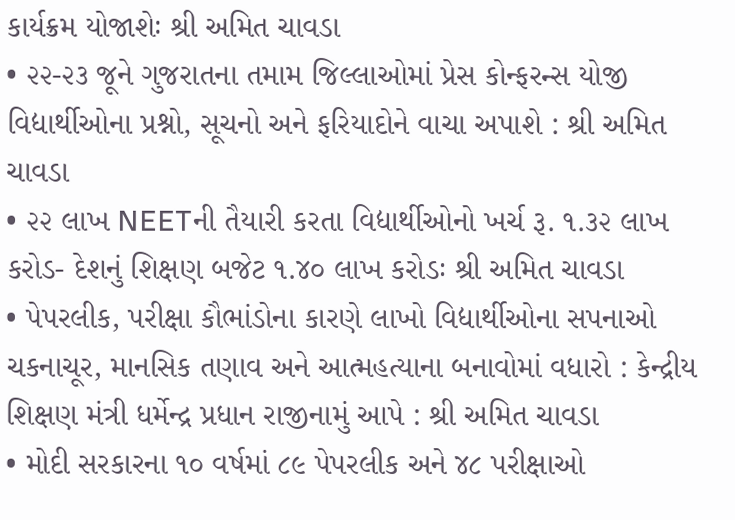કાર્યક્રમ યોજાશેઃ શ્રી અમિત ચાવડા
• ૨૨-૨૩ જૂને ગુજરાતના તમામ જિલ્લાઓમાં પ્રેસ કોન્ફરન્સ યોજી વિદ્યાર્થીઓના પ્રશ્નો, સૂચનો અને ફરિયાદોને વાચા અપાશે : શ્રી અમિત ચાવડા
• ૨૨ લાખ NEETની તૈયારી કરતા વિદ્યાર્થીઓનો ખર્ચ રૂ. ૧.૩૨ લાખ કરોડ- દેશનું શિક્ષણ બજેટ ૧.૪૦ લાખ કરોડઃ શ્રી અમિત ચાવડા
• પેપરલીક, પરીક્ષા કૌભાંડોના કારણે લાખો વિદ્યાર્થીઓના સપનાઓ ચકનાચૂર, માનસિક તણાવ અને આત્મહત્યાના બનાવોમાં વધારો : કેન્દ્રીય શિક્ષણ મંત્રી ધર્મેન્દ્ર પ્રધાન રાજીનામું આપે : શ્રી અમિત ચાવડા
• મોદી સરકારના ૧૦ વર્ષમાં ૮૯ પેપરલીક અને ૪૮ પરીક્ષાઓ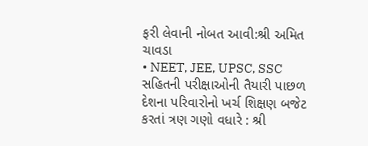ફરી લેવાની નોબત આવી:શ્રી અમિત ચાવડા
• NEET, JEE, UPSC, SSC સહિતની પરીક્ષાઓની તૈયારી પાછળ દેશના પરિવારોનો ખર્ચ શિક્ષણ બજેટ કરતાં ત્રણ ગણો વધારે : શ્રી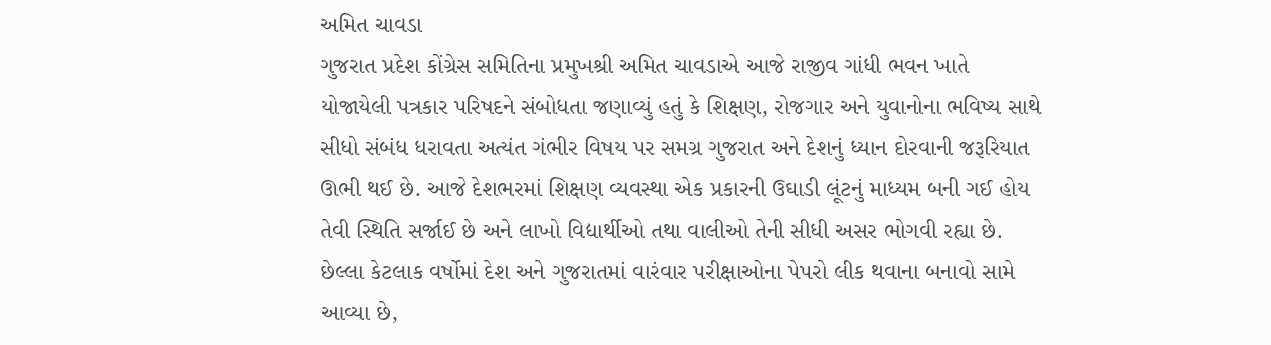અમિત ચાવડા
ગુજરાત પ્રદેશ કોંગ્રેસ સમિતિના પ્રમુખશ્રી અમિત ચાવડાએ આજે રાજીવ ગાંધી ભવન ખાતે યોજાયેલી પત્રકાર પરિષદને સંબોધતા જણાવ્યું હતું કે શિક્ષણ, રોજગાર અને યુવાનોના ભવિષ્ય સાથે સીધો સંબંધ ધરાવતા અત્યંત ગંભીર વિષય પર સમગ્ર ગુજરાત અને દેશનું ધ્યાન દોરવાની જરૂરિયાત ઊભી થઈ છે. આજે દેશભરમાં શિક્ષણ વ્યવસ્થા એક પ્રકારની ઉઘાડી લૂંટનું માધ્યમ બની ગઈ હોય તેવી સ્થિતિ સર્જાઈ છે અને લાખો વિદ્યાર્થીઓ તથા વાલીઓ તેની સીધી અસર ભોગવી રહ્યા છે.
છેલ્લા કેટલાક વર્ષોમાં દેશ અને ગુજરાતમાં વારંવાર પરીક્ષાઓના પેપરો લીક થવાના બનાવો સામે આવ્યા છે,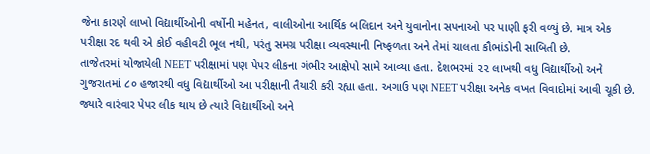જેના કારણે લાખો વિદ્યાર્થીઓની વર્ષોની મહેનત, વાલીઓના આર્થિક બલિદાન અને યુવાનોના સપનાઓ પર પાણી ફરી વળ્યું છે. માત્ર એક પરીક્ષા રદ થવી એ કોઈ વહીવટી ભૂલ નથી, પરંતુ સમગ્ર પરીક્ષા વ્યવસ્થાની નિષ્ફળતા અને તેમાં ચાલતા કૌભાંડોની સાબિતી છે.
તાજેતરમાં યોજાયેલી NEET પરીક્ષામાં પણ પેપર લીકના ગંભીર આક્ષેપો સામે આવ્યા હતા. દેશભરમાં ૨૨ લાખથી વધુ વિદ્યાર્થીઓ અને ગુજરાતમાં ૮૦ હજારથી વધુ વિદ્યાર્થીઓ આ પરીક્ષાની તૈયારી કરી રહ્યા હતા. અગાઉ પણ NEET પરીક્ષા અનેક વખત વિવાદોમાં આવી ચૂકી છે. જ્યારે વારંવાર પેપર લીક થાય છે ત્યારે વિદ્યાર્થીઓ અને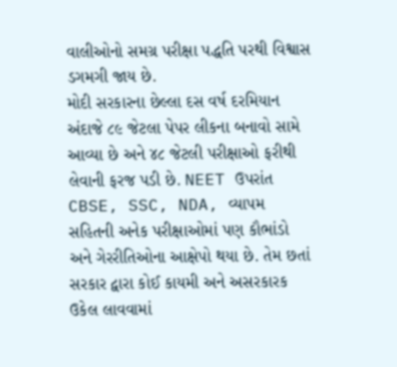વાલીઓનો સમગ્ર પરીક્ષા પદ્ધતિ પરથી વિશ્વાસ ડગમગી જાય છે.
મોદી સરકારના છેલ્લા દસ વર્ષ દરમિયાન અંદાજે ૮૯ જેટલા પેપર લીકના બનાવો સામે આવ્યા છે અને ૪૮ જેટલી પરીક્ષાઓ ફરીથી લેવાની ફરજ પડી છે. NEET ઉપરાંત CBSE, SSC, NDA, વ્યાપમ સહિતની અનેક પરીક્ષાઓમાં પણ કૌભાંડો અને ગેરરીતિઓના આક્ષેપો થયા છે. તેમ છતાં સરકાર દ્વારા કોઈ કાયમી અને અસરકારક ઉકેલ લાવવામાં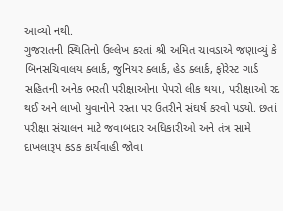આવ્યો નથી.
ગુજરાતની સ્થિતિનો ઉલ્લેખ કરતાં શ્રી અમિત ચાવડાએ જણાવ્યું કે બિનસચિવાલય ક્લાર્ક, જુનિયર ક્લાર્ક, હેડ ક્લાર્ક, ફોરેસ્ટ ગાર્ડ સહિતની અનેક ભરતી પરીક્ષાઓના પેપરો લીક થયા, પરીક્ષાઓ રદ થઈ અને લાખો યુવાનોને રસ્તા પર ઉતરીને સંઘર્ષ કરવો પડ્યો. છતાં પરીક્ષા સંચાલન માટે જવાબદાર અધિકારીઓ અને તંત્ર સામે દાખલારૂપ કડક કાર્યવાહી જોવા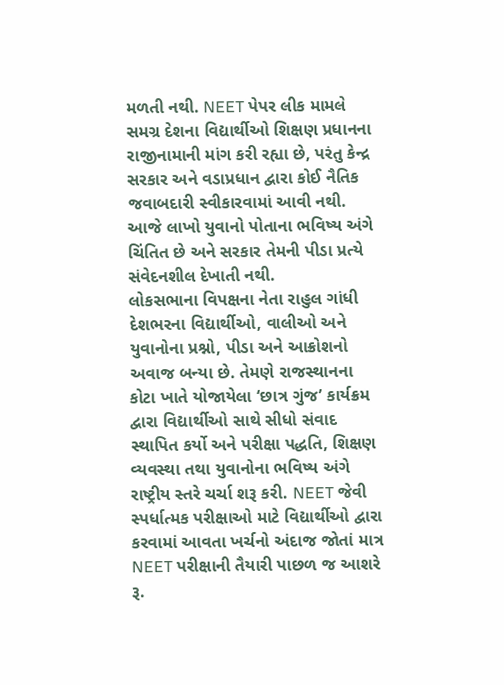મળતી નથી. NEET પેપર લીક મામલે સમગ્ર દેશના વિદ્યાર્થીઓ શિક્ષણ પ્રધાનના રાજીનામાની માંગ કરી રહ્યા છે, પરંતુ કેન્દ્ર સરકાર અને વડાપ્રધાન દ્વારા કોઈ નૈતિક જવાબદારી સ્વીકારવામાં આવી નથી. આજે લાખો યુવાનો પોતાના ભવિષ્ય અંગે ચિંતિત છે અને સરકાર તેમની પીડા પ્રત્યે સંવેદનશીલ દેખાતી નથી.
લોકસભાના વિપક્ષના નેતા રાહુલ ગાંધી દેશભરના વિદ્યાર્થીઓ, વાલીઓ અને યુવાનોના પ્રશ્નો, પીડા અને આક્રોશનો અવાજ બન્યા છે. તેમણે રાજસ્થાનના કોટા ખાતે યોજાયેલા ‘છાત્ર ગુંજ’ કાર્યક્રમ દ્વારા વિદ્યાર્થીઓ સાથે સીધો સંવાદ સ્થાપિત કર્યો અને પરીક્ષા પદ્ધતિ, શિક્ષણ વ્યવસ્થા તથા યુવાનોના ભવિષ્ય અંગે રાષ્ટ્રીય સ્તરે ચર્ચા શરૂ કરી. NEET જેવી સ્પર્ધાત્મક પરીક્ષાઓ માટે વિદ્યાર્થીઓ દ્વારા કરવામાં આવતા ખર્ચનો અંદાજ જોતાં માત્ર NEET પરીક્ષાની તૈયારી પાછળ જ આશરે રૂ.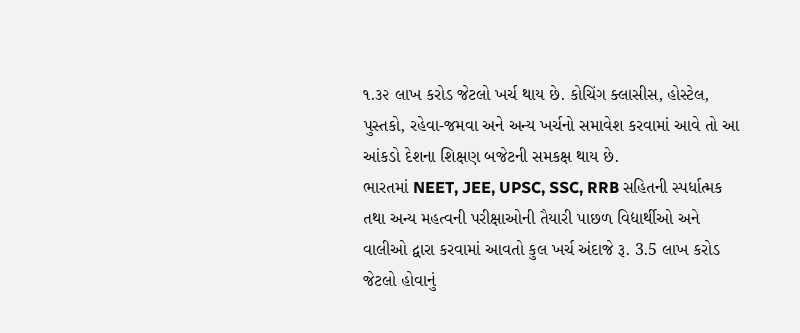૧.૩૨ લાખ કરોડ જેટલો ખર્ચ થાય છે. કોચિંગ ક્લાસીસ, હોસ્ટેલ, પુસ્તકો, રહેવા-જમવા અને અન્ય ખર્ચનો સમાવેશ કરવામાં આવે તો આ આંકડો દેશના શિક્ષણ બજેટની સમકક્ષ થાય છે.
ભારતમાં NEET, JEE, UPSC, SSC, RRB સહિતની સ્પર્ધાત્મક તથા અન્ય મહત્વની પરીક્ષાઓની તૈયારી પાછળ વિદ્યાર્થીઓ અને વાલીઓ દ્વારા કરવામાં આવતો કુલ ખર્ચ અંદાજે રૂ. 3.5 લાખ કરોડ જેટલો હોવાનું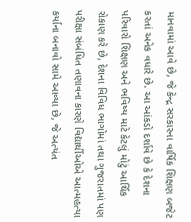માનવામાં આવે છે, જે કેન્દ્ર સરકારના વાર્ષિક શિક્ષણ બજેટ કરતાં અનેક વધારે છે. આ આંકડો દર્શાવે છે કે દેશના પરિવારો શિક્ષણ અને ભવિષ્ય માટે કેટલું મોટું આર્થિક રોકાણ કરે છે, દેશના વિવિધ ભાગોમાં તથા ગુજરાતમાં પણ પરીક્ષા સંબંધિત તણાવના કારણે વિદ્યાર્થીઓએ આત્મહત્યા કર્યાના બનાવો સામે આવ્યા છે, જે અત્યંત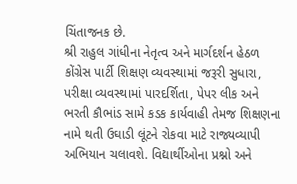ચિંતાજનક છે.
શ્રી રાહુલ ગાંધીના નેતૃત્વ અને માર્ગદર્શન હેઠળ કોંગ્રેસ પાર્ટી શિક્ષણ વ્યવસ્થામાં જરૂરી સુધારા, પરીક્ષા વ્યવસ્થામાં પારદર્શિતા, પેપર લીક અને ભરતી કૌભાંડ સામે કડક કાર્યવાહી તેમજ શિક્ષણના નામે થતી ઉઘાડી લૂંટને રોકવા માટે રાજ્યવ્યાપી અભિયાન ચલાવશે. વિદ્યાર્થીઓના પ્રશ્નો અને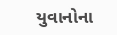યુવાનોના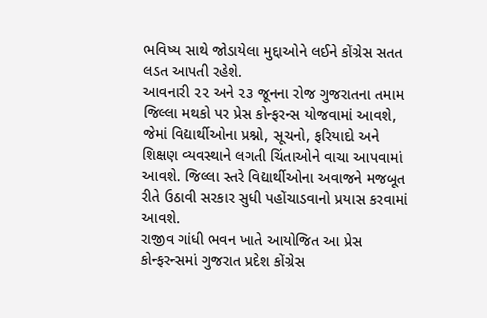ભવિષ્ય સાથે જોડાયેલા મુદ્દાઓને લઈને કોંગ્રેસ સતત લડત આપતી રહેશે.
આવનારી ૨૨ અને ૨૩ જૂનના રોજ ગુજરાતના તમામ જિલ્લા મથકો પર પ્રેસ કોન્ફરન્સ યોજવામાં આવશે, જેમાં વિદ્યાર્થીઓના પ્રશ્નો, સૂચનો, ફરિયાદો અને શિક્ષણ વ્યવસ્થાને લગતી ચિંતાઓને વાચા આપવામાં આવશે. જિલ્લા સ્તરે વિદ્યાર્થીઓના અવાજને મજબૂત રીતે ઉઠાવી સરકાર સુધી પહોંચાડવાનો પ્રયાસ કરવામાં આવશે.
રાજીવ ગાંધી ભવન ખાતે આયોજિત આ પ્રેસ કોન્ફરન્સમાં ગુજરાત પ્રદેશ કોંગ્રેસ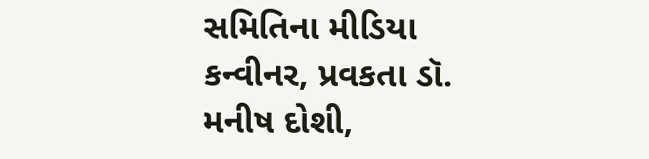સમિતિના મીડિયા કન્વીનર, પ્રવકતા ડૉ. મનીષ દોશી,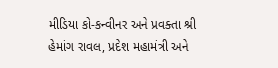મીડિયા કો-કન્વીનર અને પ્રવક્તા શ્રી હેમાંગ રાવલ, પ્રદેશ મહામંત્રી અને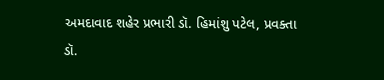અમદાવાદ શહેર પ્રભારી ડૉ. હિમાંશુ પટેલ, પ્રવક્તા ડૉ.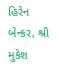હિરેન બેન્કર, શ્રી મુકેશ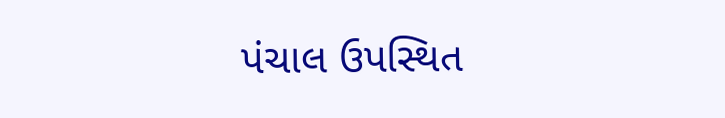પંચાલ ઉપસ્થિત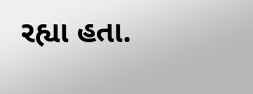રહ્યા હતા.